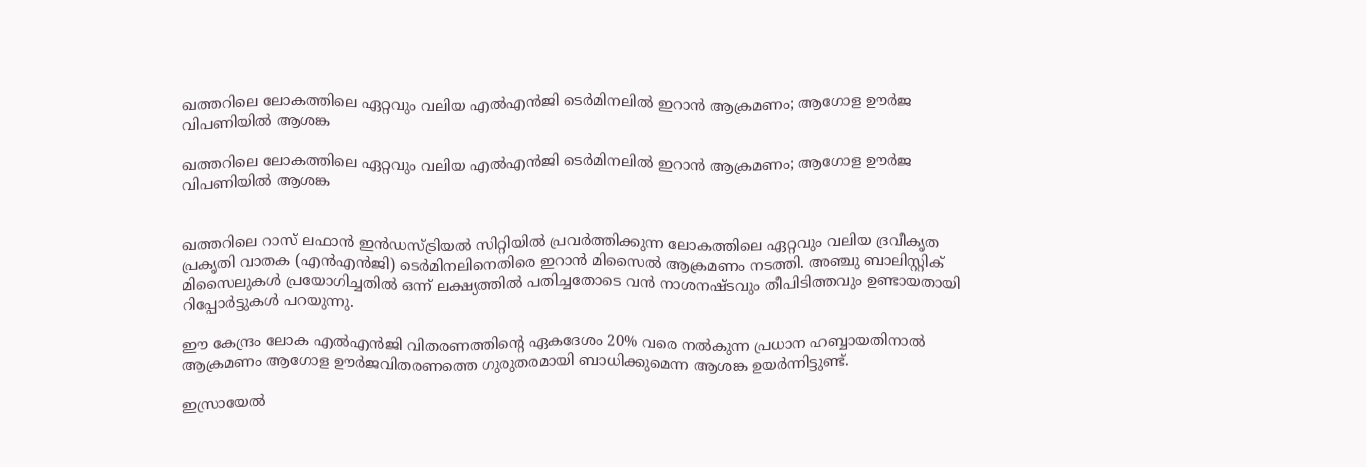ഖത്തറിലെ ലോകത്തിലെ ഏറ്റവും വലിയ എൽഎൻജി ടെർമിനലിൽ ഇറാൻ ആക്രമണം; ആഗോള ഊർജ വിപണിയിൽ ആശങ്ക

ഖത്തറിലെ ലോകത്തിലെ ഏറ്റവും വലിയ എൽഎൻജി ടെർമിനലിൽ ഇറാൻ ആക്രമണം; ആഗോള ഊർജ വിപണിയിൽ ആശങ്ക


ഖത്തറിലെ റാസ് ലഫാൻ ഇൻഡസ്ട്രിയൽ സിറ്റിയിൽ പ്രവർത്തിക്കുന്ന ലോകത്തിലെ ഏറ്റവും വലിയ ദ്രവീകൃത പ്രകൃതി വാതക (എൻഎൻജി) ടെർമിനലിനെതിരെ ഇറാൻ മിസൈൽ ആക്രമണം നടത്തി. അഞ്ചു ബാലിസ്റ്റിക് മിസൈലുകൾ പ്രയോഗിച്ചതിൽ ഒന്ന് ലക്ഷ്യത്തിൽ പതിച്ചതോടെ വൻ നാശനഷ്ടവും തീപിടിത്തവും ഉണ്ടായതായി റിപ്പോർട്ടുകൾ പറയുന്നു.

ഈ കേന്ദ്രം ലോക എൽഎൻജി വിതരണത്തിന്റെ ഏകദേശം 20% വരെ നൽകുന്ന പ്രധാന ഹബ്ബായതിനാൽ ആക്രമണം ആഗോള ഊർജവിതരണത്തെ ഗുരുതരമായി ബാധിക്കുമെന്ന ആശങ്ക ഉയർന്നിട്ടുണ്ട്.

ഇസ്രായേൽ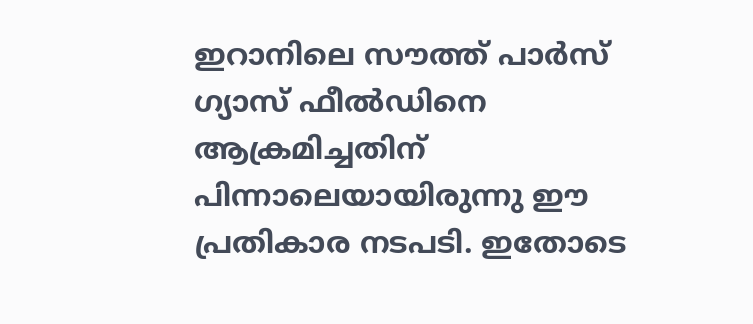ഇറാനിലെ സൗത്ത് പാർസ് ഗ്യാസ് ഫീൽഡിനെ ആക്രമിച്ചതിന് പിന്നാലെയായിരുന്നു ഈ പ്രതികാര നടപടി. ഇതോടെ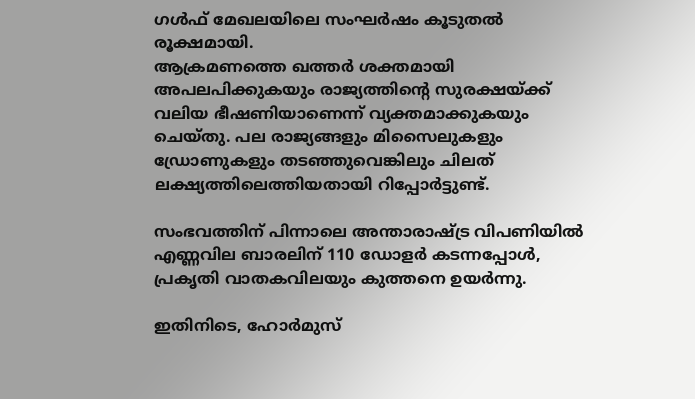ഗൾഫ് മേഖലയിലെ സംഘർഷം കൂടുതൽ രൂക്ഷമായി.
ആക്രമണത്തെ ഖത്തർ ശക്തമായി അപലപിക്കുകയും രാജ്യത്തിന്റെ സുരക്ഷയ്ക്ക് വലിയ ഭീഷണിയാണെന്ന് വ്യക്തമാക്കുകയും ചെയ്തു. പല രാജ്യങ്ങളും മിസൈലുകളും ഡ്രോണുകളും തടഞ്ഞുവെങ്കിലും ചിലത് ലക്ഷ്യത്തിലെത്തിയതായി റിപ്പോർട്ടുണ്ട്.

സംഭവത്തിന് പിന്നാലെ അന്താരാഷ്ട്ര വിപണിയിൽ എണ്ണവില ബാരലിന് 110 ഡോളർ കടന്നപ്പോൾ, പ്രകൃതി വാതകവിലയും കുത്തനെ ഉയർന്നു.

ഇതിനിടെ, ഹോർമുസ്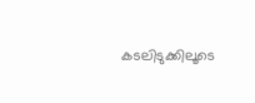കടലിടുക്കിലൂടെ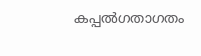കപ്പൽഗതാഗതം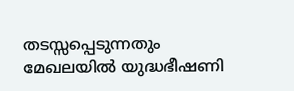തടസ്സപ്പെടുന്നതും മേഖലയിൽ യുദ്ധഭീഷണി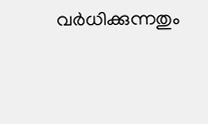വർധിക്കുന്നതും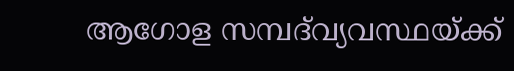ആഗോള സമ്പദ്‌വ്യവസ്ഥയ്ക്ക്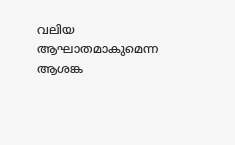വലിയ ആഘാതമാകുമെന്ന ആശങ്ക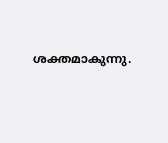ശക്തമാകുന്നു.